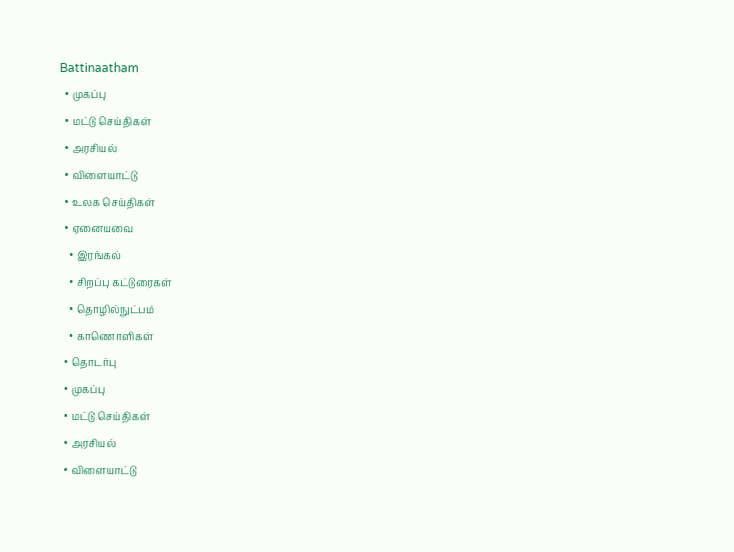Battinaatham
  • முகப்பு
  • மட்டு செய்திகள்
  • அரசியல்
  • விளையாட்டு
  • உலக செய்திகள்
  • ஏனையவை
    • இரங்கல்
    • சிறப்பு கட்டுரைகள்
    • தொழில்நுட்பம்
    • காணொளிகள்
  • தொடர்பு
  • முகப்பு
  • மட்டு செய்திகள்
  • அரசியல்
  • விளையாட்டு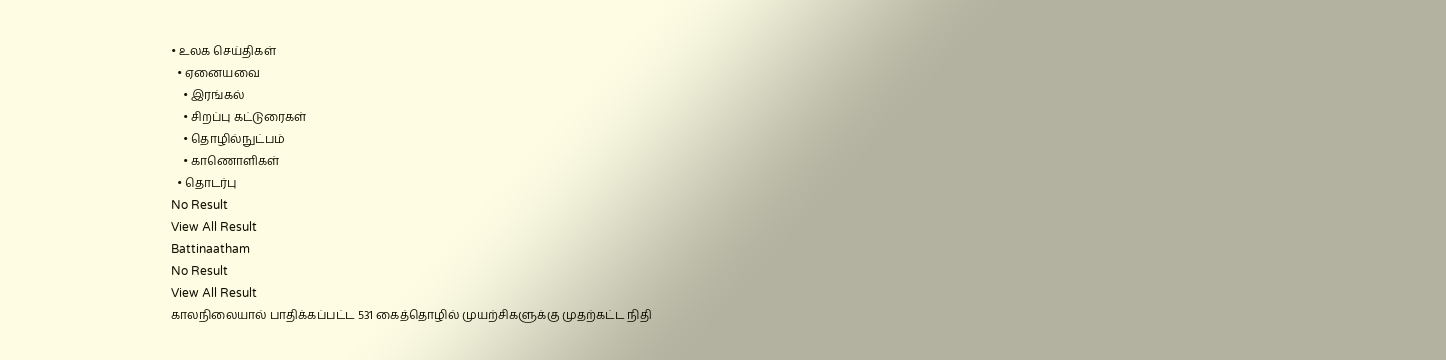• உலக செய்திகள்
  • ஏனையவை
    • இரங்கல்
    • சிறப்பு கட்டுரைகள்
    • தொழில்நுட்பம்
    • காணொளிகள்
  • தொடர்பு
No Result
View All Result
Battinaatham
No Result
View All Result
காலநிலையால் பாதிக்கப்பட்ட 531 கைத்தொழில் முயற்சிகளுக்கு முதற்கட்ட நிதி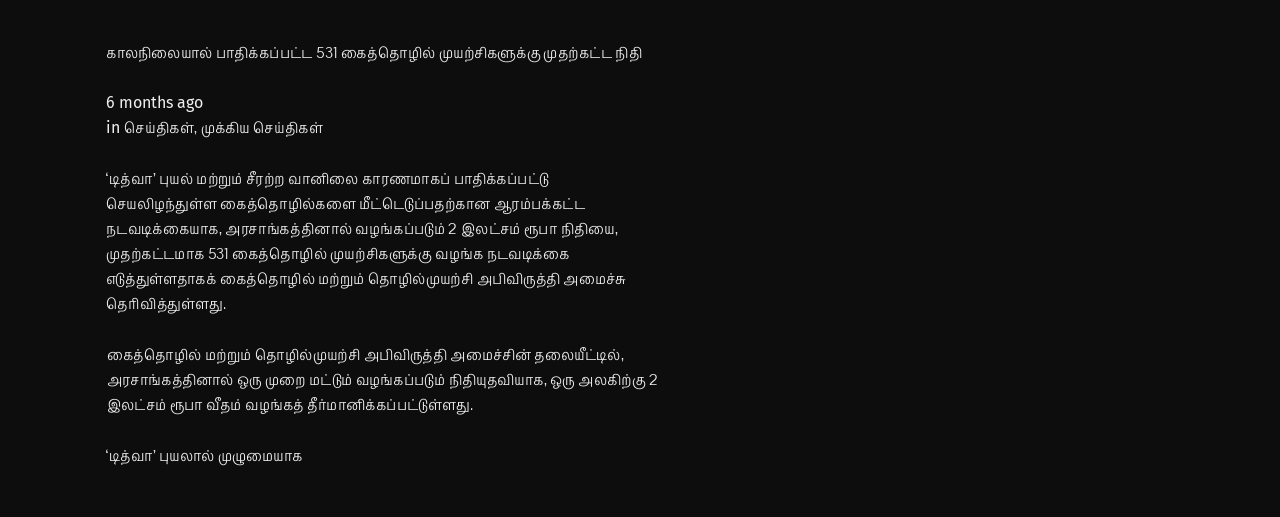காலநிலையால் பாதிக்கப்பட்ட 531 கைத்தொழில் முயற்சிகளுக்கு முதற்கட்ட நிதி

6 months ago
in செய்திகள், முக்கிய செய்திகள்

‘டித்வா’ புயல் மற்றும் சீரற்ற வானிலை காரணமாகப் பாதிக்கப்பட்டு செயலிழந்துள்ள கைத்தொழில்களை மீட்டெடுப்பதற்கான ஆரம்பக்கட்ட நடவடிக்கையாக, அரசாங்கத்தினால் வழங்கப்படும் 2 இலட்சம் ரூபா நிதியை, முதற்கட்டமாக 531 கைத்தொழில் முயற்சிகளுக்கு வழங்க நடவடிக்கை எடுத்துள்ளதாகக் கைத்தொழில் மற்றும் தொழில்முயற்சி அபிவிருத்தி அமைச்சு தெரிவித்துள்ளது.

கைத்தொழில் மற்றும் தொழில்முயற்சி அபிவிருத்தி அமைச்சின் தலையீட்டில், அரசாங்கத்தினால் ஒரு முறை மட்டும் வழங்கப்படும் நிதியுதவியாக, ஒரு அலகிற்கு 2 இலட்சம் ரூபா வீதம் வழங்கத் தீர்மானிக்கப்பட்டுள்ளது.

‘டித்வா’ புயலால் முழுமையாக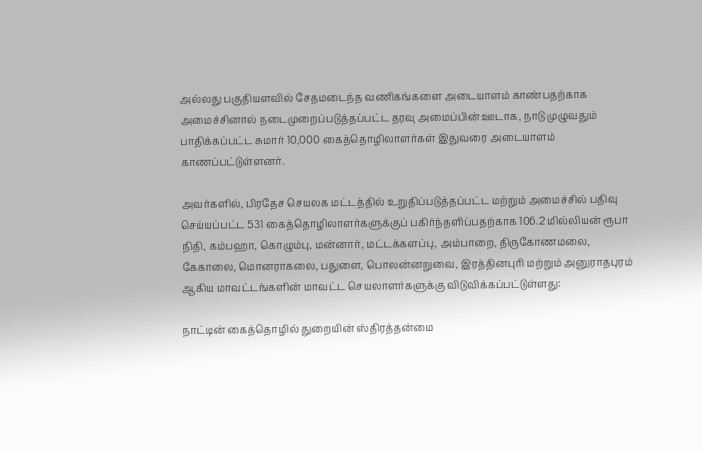அல்லது பகுதியளவில் சேதமடைந்த வணிகங்களை அடையாளம் காண்பதற்காக அமைச்சினால் நடைமுறைப்படுத்தப்பட்ட தரவு அமைப்பின் ஊடாக, நாடு முழுவதும் பாதிக்கப்பட்ட சுமார் 10,000 கைத்தொழிலாளர்கள் இதுவரை அடையாளம் காணப்பட்டுள்ளனர்.

அவர்களில், பிரதேச செயலக மட்டத்தில் உறுதிப்படுத்தப்பட்ட மற்றும் அமைச்சில் பதிவு செய்யப்பட்ட 531 கைத்தொழிலாளர்களுக்குப் பகிர்ந்தளிப்பதற்காக 106.2 மில்லியன் ரூபா நிதி, கம்பஹா, கொழும்பு, மன்னார், மட்டக்களப்பு, அம்பாறை, திருகோணமலை, கேகாலை, மொனராகலை, பதுளை, பொலன்னறுவை, இரத்தினபுரி மற்றும் அனுராதபுரம் ஆகிய மாவட்டங்களின் மாவட்ட செயலாளர்களுக்கு விடுவிக்கப்பட்டுள்ளது:

நாட்டின் கைத்தொழில் துறையின் ஸ்திரத்தன்மை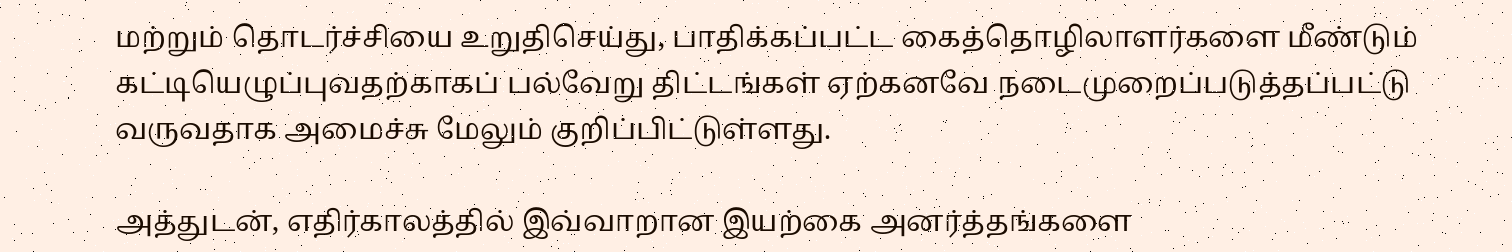மற்றும் தொடர்ச்சியை உறுதிசெய்து, பாதிக்கப்பட்ட கைத்தொழிலாளர்களை மீண்டும் கட்டியெழுப்புவதற்காகப் பல்வேறு திட்டங்கள் ஏற்கனவே நடைமுறைப்படுத்தப்பட்டு வருவதாக அமைச்சு மேலும் குறிப்பிட்டுள்ளது.

அத்துடன், எதிர்காலத்தில் இவ்வாறான இயற்கை அனர்த்தங்களை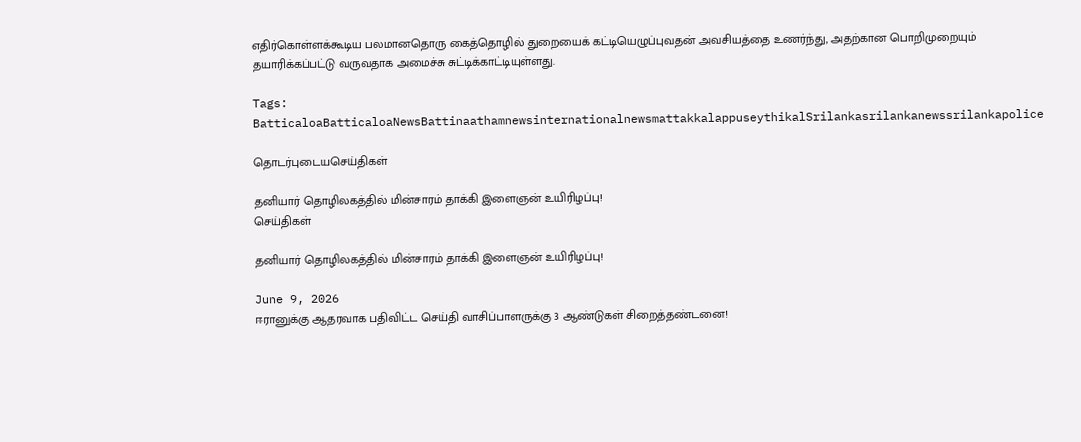எதிர்கொள்ளக்கூடிய பலமானதொரு கைத்தொழில் துறையைக் கட்டியெழுப்புவதன் அவசியத்தை உணர்ந்து, அதற்கான பொறிமுறையும் தயாரிக்கப்பட்டு வருவதாக அமைச்சு சுட்டிக்காட்டியுள்ளது.

Tags: BatticaloaBatticaloaNewsBattinaathamnewsinternationalnewsmattakkalappuseythikalSrilankasrilankanewssrilankapolice

தொடர்புடையசெய்திகள்

தனியார் தொழிலகத்தில் மின்சாரம் தாக்கி இளைஞன் உயிரிழப்பு!
செய்திகள்

தனியார் தொழிலகத்தில் மின்சாரம் தாக்கி இளைஞன் உயிரிழப்பு!

June 9, 2026
ஈரானுக்கு ஆதரவாக பதிவிட்ட செய்தி வாசிப்பாளருக்கு 3 ஆண்டுகள் சிறைத்தண்டனை!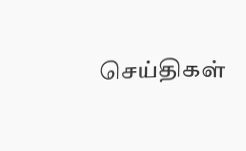செய்திகள்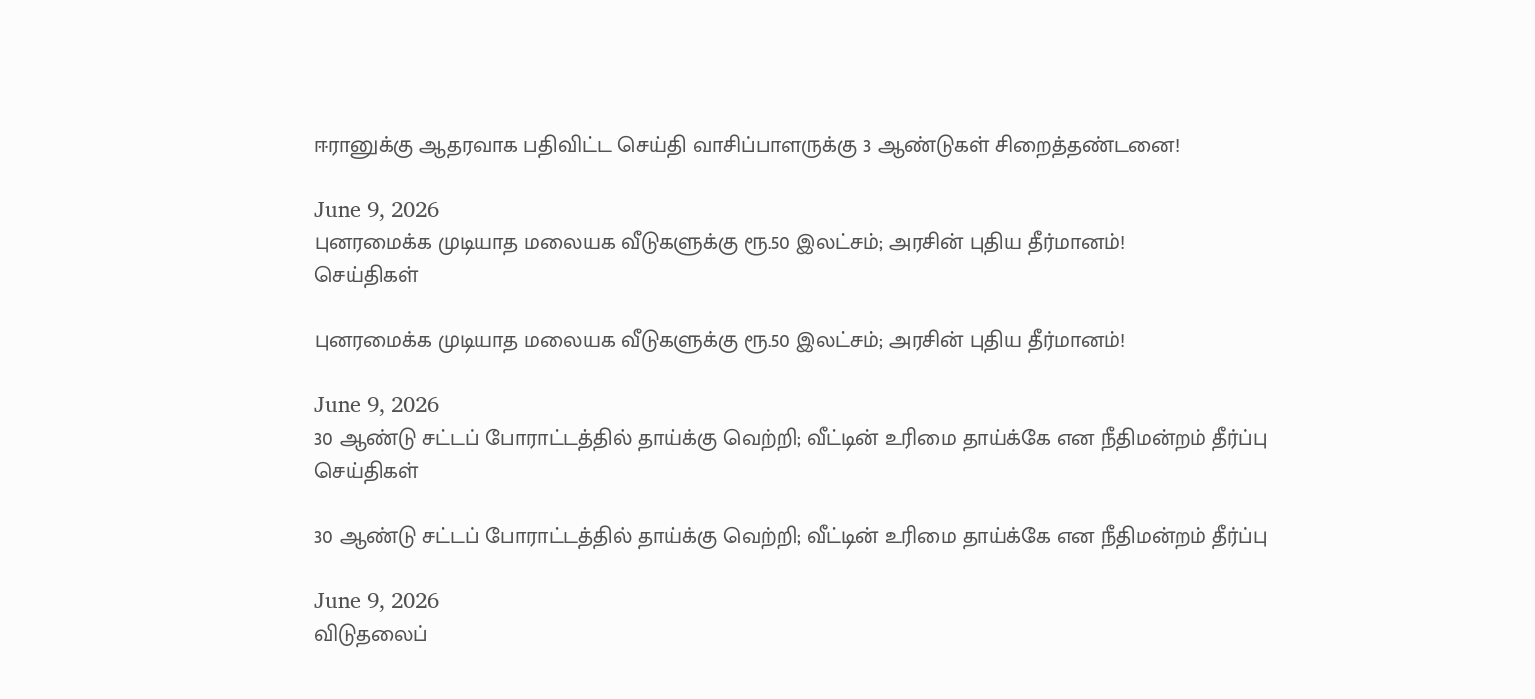ஈரானுக்கு ஆதரவாக பதிவிட்ட செய்தி வாசிப்பாளருக்கு 3 ஆண்டுகள் சிறைத்தண்டனை!

June 9, 2026
புனரமைக்க முடியாத மலையக வீடுகளுக்கு ரூ.50 இலட்சம்; அரசின் புதிய தீர்மானம்!
செய்திகள்

புனரமைக்க முடியாத மலையக வீடுகளுக்கு ரூ.50 இலட்சம்; அரசின் புதிய தீர்மானம்!

June 9, 2026
30 ஆண்டு சட்டப் போராட்டத்தில் தாய்க்கு வெற்றி; வீட்டின் உரிமை தாய்க்கே என நீதிமன்றம் தீர்ப்பு
செய்திகள்

30 ஆண்டு சட்டப் போராட்டத்தில் தாய்க்கு வெற்றி; வீட்டின் உரிமை தாய்க்கே என நீதிமன்றம் தீர்ப்பு

June 9, 2026
விடுதலைப்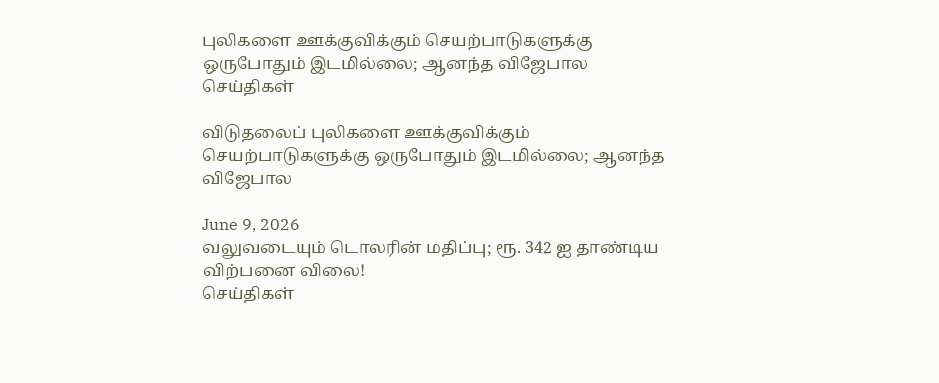புலிகளை ஊக்குவிக்கும் செயற்பாடுகளுக்கு ஒருபோதும் இடமில்லை; ஆனந்த விஜேபால
செய்திகள்

விடுதலைப் புலிகளை ஊக்குவிக்கும் செயற்பாடுகளுக்கு ஒருபோதும் இடமில்லை; ஆனந்த விஜேபால

June 9, 2026
வலுவடையும் டொலரின் மதிப்பு; ரூ. 342 ஐ தாண்டிய விற்பனை விலை!
செய்திகள்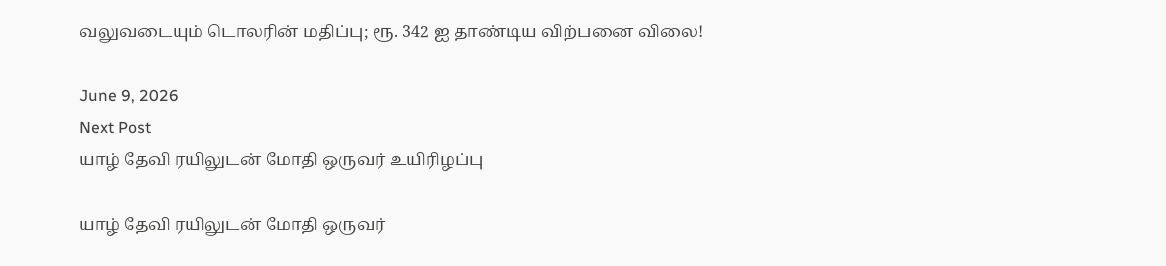வலுவடையும் டொலரின் மதிப்பு; ரூ. 342 ஐ தாண்டிய விற்பனை விலை!

June 9, 2026
Next Post
யாழ் தேவி ரயிலுடன் மோதி ஒருவர் உயிரிழப்பு

யாழ் தேவி ரயிலுடன் மோதி ஒருவர்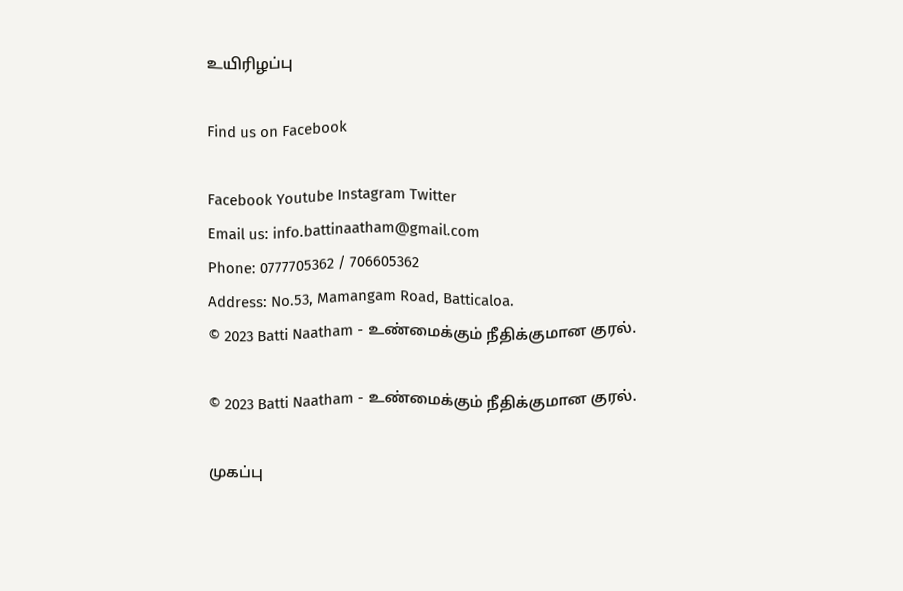உயிரிழப்பு

Find us on Facebook

Facebook Youtube Instagram Twitter
Email us: info.battinaatham@gmail.com
Phone: 0777705362 / 706605362
Address: No.53, Mamangam Road, Batticaloa.
© 2023 Batti Naatham - உண்மைக்கும் நீதிக்குமான குரல்.

© 2023 Batti Naatham - உண்மைக்கும் நீதிக்குமான குரல்.

முகப்பு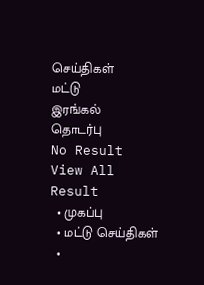செய்திகள்
மட்டு
இரங்கல்
தொடர்பு
No Result
View All Result
  • முகப்பு
  • மட்டு செய்திகள்
  •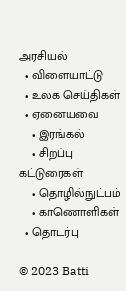அரசியல்
  • விளையாட்டு
  • உலக செய்திகள்
  • ஏனையவை
    • இரங்கல்
    • சிறப்பு கட்டுரைகள்
    • தொழில்நுட்பம்
    • காணொளிகள்
  • தொடர்பு

© 2023 Batti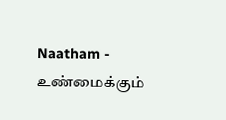Naatham - உண்மைக்கும்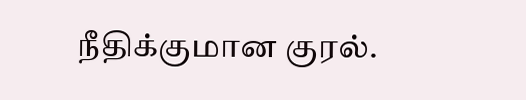நீதிக்குமான குரல்.